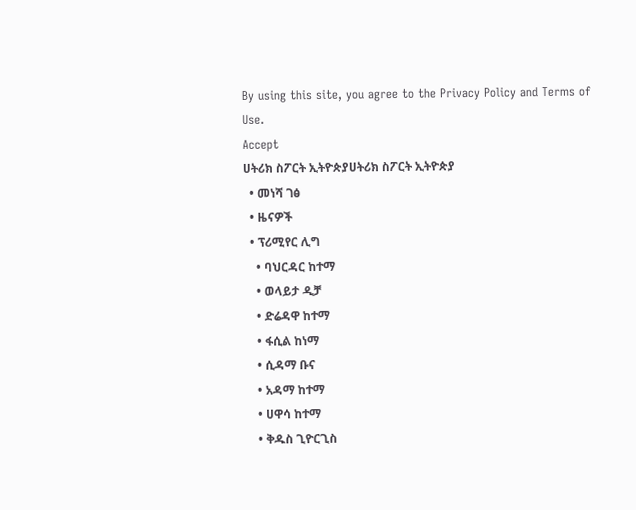By using this site, you agree to the Privacy Policy and Terms of Use.
Accept
ሀትሪክ ስፖርት ኢትዮጵያሀትሪክ ስፖርት ኢትዮጵያ
  • መነሻ ገፅ
  • ዜናዎች
  • ፕሪሚየር ሊግ
    • ባህርዳር ከተማ
    • ወላይታ ዲቻ
    • ድሬዳዋ ከተማ
    • ፋሲል ከነማ
    • ሲዳማ ቡና
    • አዳማ ከተማ
    • ሀዋሳ ከተማ
    • ቅዱስ ጊዮርጊስ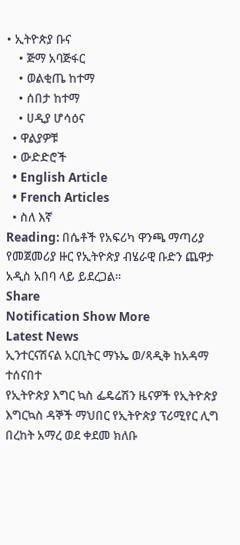• ኢትዮጵያ ቡና
    • ጅማ አባጅፋር
    • ወልቂጤ ከተማ
    • ሰበታ ከተማ
    • ሀዲያ ሆሳዕና
  • ዋልያዎቹ
  • ውድድሮች
  • English Article
  • French Articles
  • ስለ እኛ
Reading: በሴቶች የአፍሪካ ዋንጫ ማጣሪያ የመጀመሪያ ዙር የኢትዮጵያ ብሄራዊ ቡድን ጨዋታ አዲስ አበባ ላይ ይደረጋል።
Share
Notification Show More
Latest News
ኢንተርናሽናል አርቢትር ማኑኤ ወ/ጻዲቅ ከአዳማ ተሰናበተ
የኢትዮጵያ እግር ኳስ ፌዴሬሽን ዜናዎች የኢትዮጵያ እግርኳስ ዳኞች ማህበር የኢትዮጵያ ፕሪሚየር ሊግ
በረከት አማረ ወደ ቀደመ ክለቡ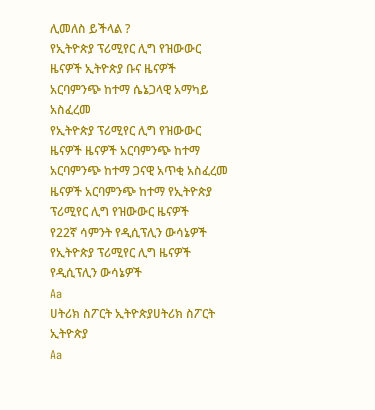ሊመለስ ይችላል ?
የኢትዮጵያ ፕሪሚየር ሊግ የዝውውር ዜናዎች ኢትዮጵያ ቡና ዜናዎች
አርባምንጭ ከተማ ሴኔጋላዊ አማካይ አስፈረመ
የኢትዮጵያ ፕሪሚየር ሊግ የዝውውር ዜናዎች ዜናዎች አርባምንጭ ከተማ
አርባምንጭ ከተማ ጋናዊ አጥቂ አስፈረመ
ዜናዎች አርባምንጭ ከተማ የኢትዮጵያ ፕሪሚየር ሊግ የዝውውር ዜናዎች
የ22ኛ ሳምንት የዲሲፕሊን ውሳኔዎች
የኢትዮጵያ ፕሪሚየር ሊግ ዜናዎች የዲሲፕሊን ውሳኔዎች
Aa
ሀትሪክ ስፖርት ኢትዮጵያሀትሪክ ስፖርት ኢትዮጵያ
Aa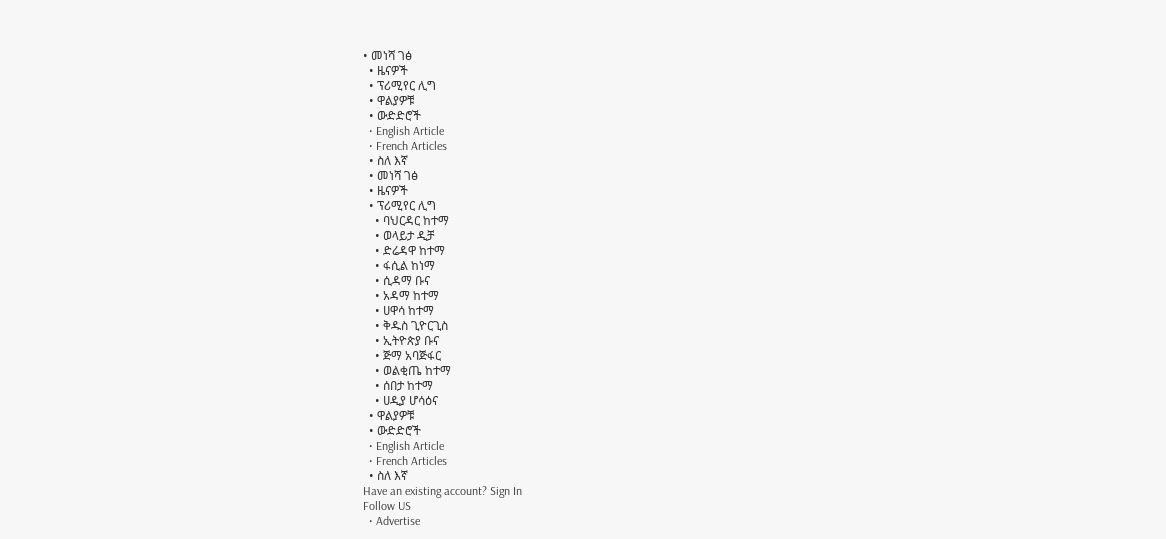• መነሻ ገፅ
  • ዜናዎች
  • ፕሪሚየር ሊግ
  • ዋልያዎቹ
  • ውድድሮች
  • English Article
  • French Articles
  • ስለ እኛ
  • መነሻ ገፅ
  • ዜናዎች
  • ፕሪሚየር ሊግ
    • ባህርዳር ከተማ
    • ወላይታ ዲቻ
    • ድሬዳዋ ከተማ
    • ፋሲል ከነማ
    • ሲዳማ ቡና
    • አዳማ ከተማ
    • ሀዋሳ ከተማ
    • ቅዱስ ጊዮርጊስ
    • ኢትዮጵያ ቡና
    • ጅማ አባጅፋር
    • ወልቂጤ ከተማ
    • ሰበታ ከተማ
    • ሀዲያ ሆሳዕና
  • ዋልያዎቹ
  • ውድድሮች
  • English Article
  • French Articles
  • ስለ እኛ
Have an existing account? Sign In
Follow US
  • Advertise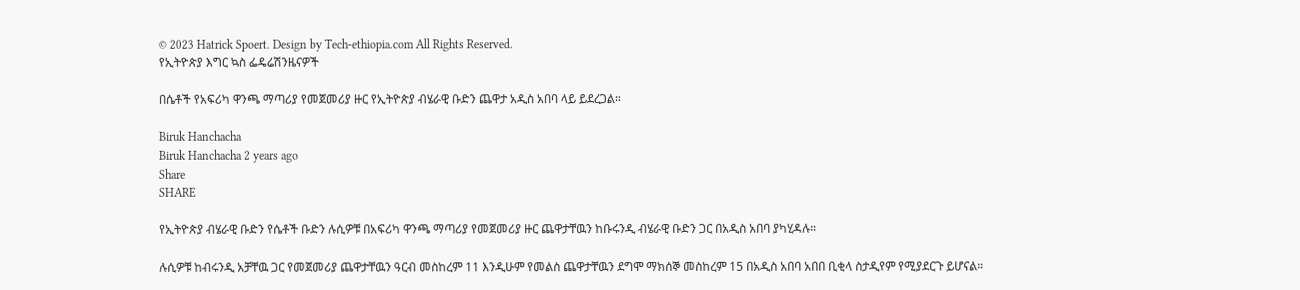© 2023 Hatrick Spoert. Design by Tech-ethiopia.com All Rights Reserved.
የኢትዮጵያ እግር ኳስ ፌዴሬሽንዜናዎች

በሴቶች የአፍሪካ ዋንጫ ማጣሪያ የመጀመሪያ ዙር የኢትዮጵያ ብሄራዊ ቡድን ጨዋታ አዲስ አበባ ላይ ይደረጋል።

Biruk Hanchacha
Biruk Hanchacha 2 years ago
Share
SHARE

የኢትዮጵያ ብሄራዊ ቡድን የሴቶች ቡድን ሉሲዎቹ በአፍሪካ ዋንጫ ማጣሪያ የመጀመሪያ ዙር ጨዋታቸዉን ከቡሩንዲ ብሄራዊ ቡድን ጋር በአዲስ አበባ ያካሂዳሉ።

ሉሲዎቹ ከብሩንዲ አቻቸዉ ጋር የመጀመሪያ ጨዋታቸዉን ዓርብ መስከረም 11 እንዲሁም የመልስ ጨዋታቸዉን ደግሞ ማክሰኞ መስከረም 15 በአዲስ አበባ አበበ ቢቂላ ስታዲየም የሚያደርጉ ይሆናል።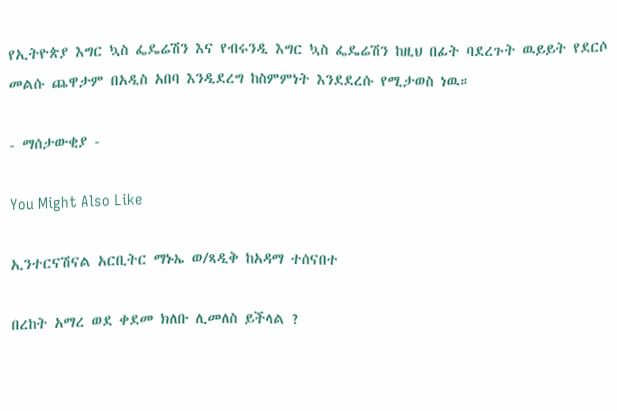የኢትዮጵያ እግር ኳስ ፌዴሬሽን እና የብሩንዲ እግር ኳስ ፌዴሬሽን ከዚህ በፊት ባደረጉት ዉይይት የደርሶ መልሱ ጨዋታም በአዲስ አበባ እንዲደረግ ከስምምነት እንደደረሱ የሚታወስ ነዉ።

- ማሰታውቂያ -

You Might Also Like

ኢንተርናሽናል አርቢትር ማኑኤ ወ/ጻዲቅ ከአዳማ ተሰናበተ

በረከት አማረ ወደ ቀደመ ክለቡ ሊመለስ ይችላል ?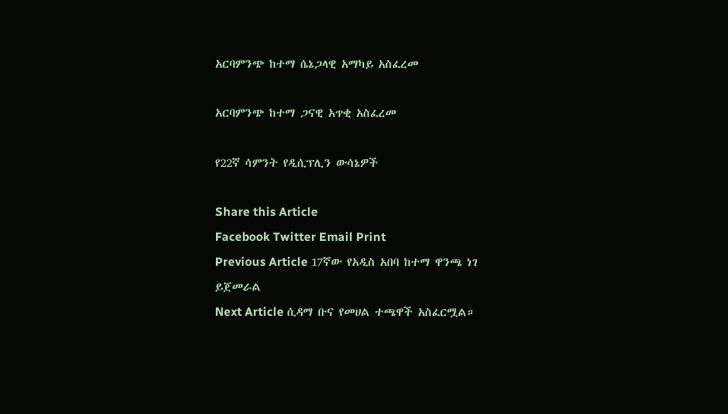አርባምንጭ ከተማ ሴኔጋላዊ አማካይ አስፈረመ

አርባምንጭ ከተማ ጋናዊ አጥቂ አስፈረመ

የ22ኛ ሳምንት የዲሲፕሊን ውሳኔዎች

Share this Article
Facebook Twitter Email Print
Previous Article 17ኛው የአዲስ አበባ ከተማ ዋንጫ ነገ ይጀመራል
Next Article ሲዳማ ቡና የመሀል ተጫዋች አስፈርሟል።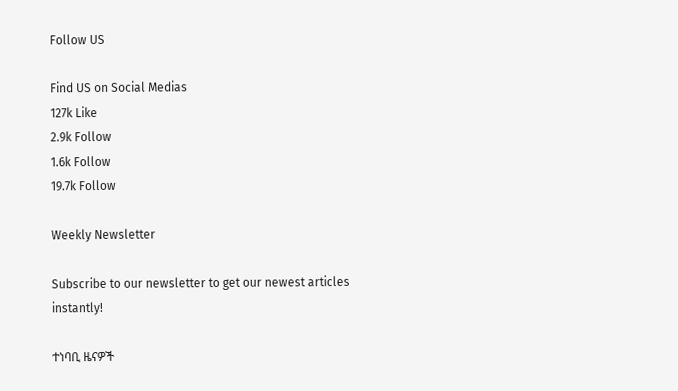Follow US

Find US on Social Medias
127k Like
2.9k Follow
1.6k Follow
19.7k Follow

Weekly Newsletter

Subscribe to our newsletter to get our newest articles instantly!

ተነባቢ ዜናዎች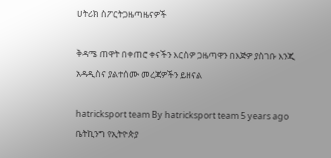ሀትሪክ ስፖርትጋዜጣዜናዎች

ቅዳሜ ጠዋት በቀጠሮ ቀናችን እርስዎ ጋዜጣዋን በእጅዎ ያስገቡ እንጂ
አዳዲስና ያልተሰሙ መረጃዎችን ይዘናል

hatricksport team By hatricksport team 5 years ago
ቤትኪንግ የኢትዮጵያ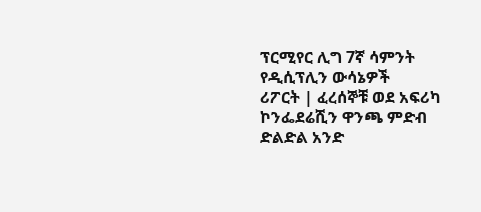ፕርሚየር ሊግ 7ኛ ሳምንት የዲሲፕሊን ውሳኔዎች
ሪፖርት | ፈረሰኞቹ ወደ አፍሪካ ኮንፌደሬሺን ዋንጫ ምድብ ድልድል አንድ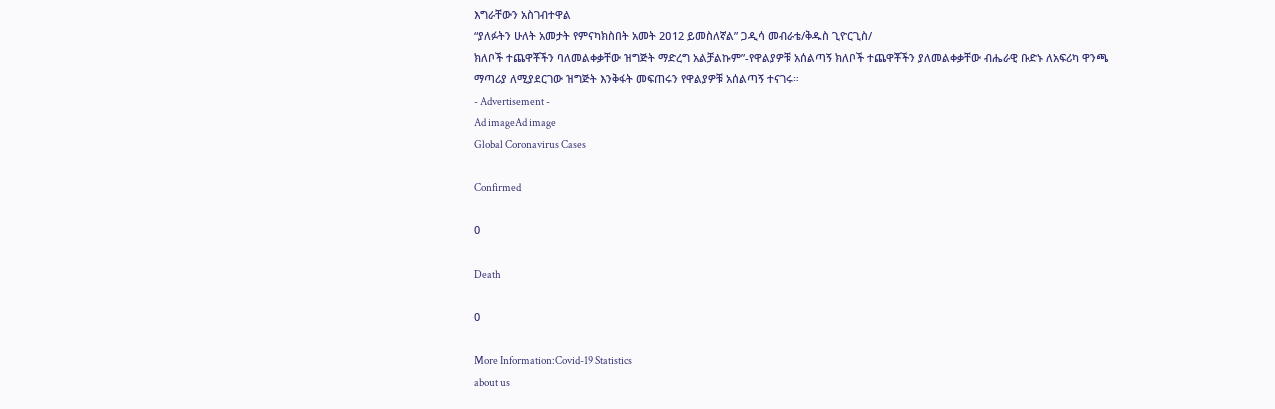እግራቸውን አስገብተዋል
“ያለፉትን ሁለት አመታት የምናካክስበት አመት 2ዐ12 ይመስለኛል” ጋዲሳ መብራቴ/ቅዱስ ጊዮርጊስ/
ክለቦች ተጨዋቾችን ባለመልቀቃቸው ዝግጅት ማድረግ አልቻልኩም”-የዋልያዎቹ አሰልጣኝ ክለቦች ተጨዋቾችን ያለመልቀቃቸው ብሔራዊ ቡድኑ ለአፍሪካ ዋንጫ ማጣሪያ ለሚያደርገው ዝግጅት እንቅፋት መፍጠሩን የዋልያዎቹ አሰልጣኝ ተናገሩ።
- Advertisement -
Ad imageAd image
Global Coronavirus Cases

Confirmed

0

Death

0

More Information:Covid-19 Statistics
about us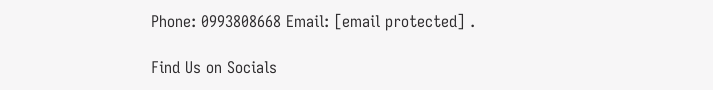Phone: 0993808668 Email: [email protected] .

Find Us on Socials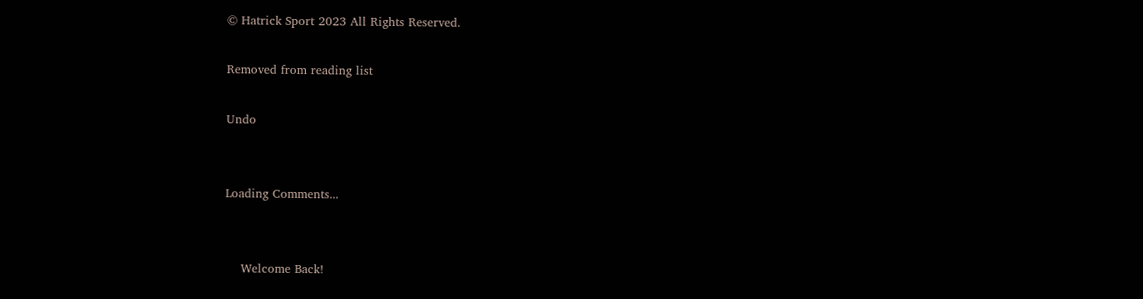© Hatrick Sport 2023 All Rights Reserved.

Removed from reading list

Undo


Loading Comments...


    Welcome Back!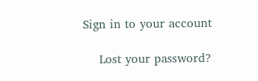Sign in to your account

    Lost your password?